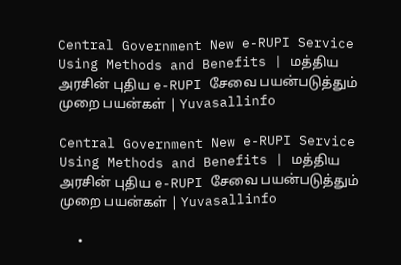Central Government New e-RUPI Service Using Methods and Benefits | மத்திய அரசின் புதிய e-RUPI சேவை பயன்படுத்தும் முறை பயன்கள் | Yuvasallinfo

Central Government New e-RUPI Service Using Methods and Benefits | மத்திய அரசின் புதிய e-RUPI சேவை பயன்படுத்தும் முறை பயன்கள் | Yuvasallinfo

  •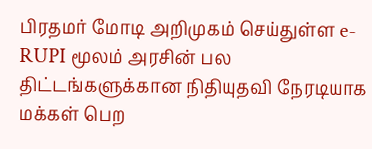பிரதமர் மோடி அறிமுகம் செய்துள்ள e-RUPI மூலம் அரசின் பல திட்டங்களுக்கான நிதியுதவி நேரடியாக மக்கள் பெற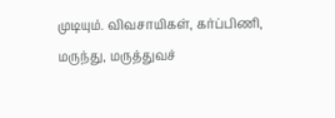முடியும். விவசாயிகள், கர்ப்பிணி, மருந்து, மருத்துவச்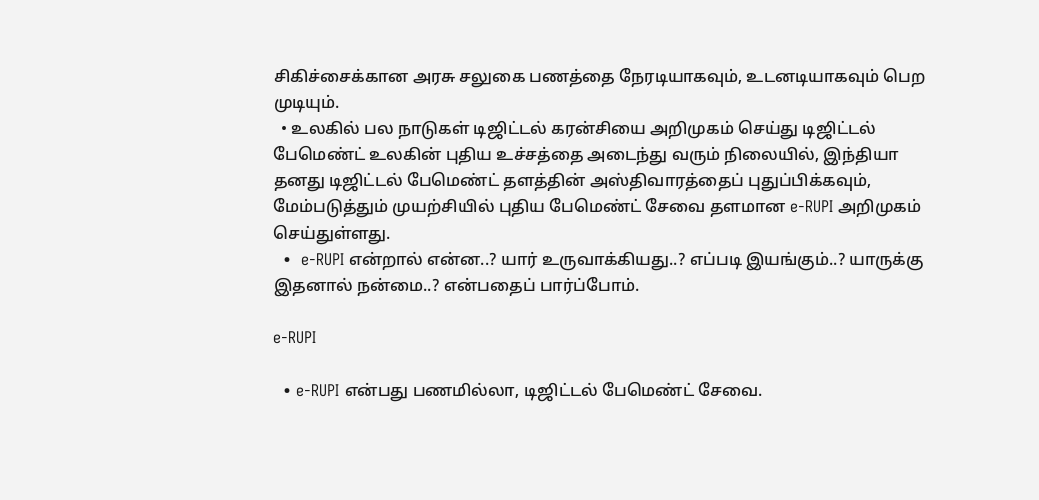சிகிச்சைக்கான அரசு சலுகை பணத்தை நேரடியாகவும், உடனடியாகவும் பெற முடியும்.
  • உலகில் பல நாடுகள் டிஜிட்டல் கரன்சியை அறிமுகம் செய்து டிஜிட்டல் பேமெண்ட் உலகின் புதிய உச்சத்தை அடைந்து வரும் நிலையில், இந்தியா தனது டிஜிட்டல் பேமெண்ட் தளத்தின் அஸ்திவாரத்தைப் புதுப்பிக்கவும், மேம்படுத்தும் முயற்சியில் புதிய பேமெண்ட் சேவை தளமான e-RUPI அறிமுகம் செய்துள்ளது.
  •  e-RUPI என்றால் என்ன..? யார் உருவாக்கியது..? எப்படி இயங்கும்..? யாருக்கு இதனால் நன்மை..? என்பதைப் பார்ப்போம்.

e-RUPI

  • e-RUPI என்பது பணமில்லா, டிஜிட்டல் பேமெண்ட் சேவை.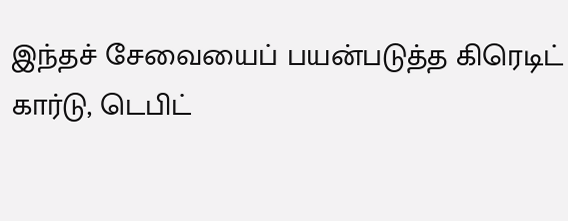இந்தச் சேவையைப் பயன்படுத்த கிரெடிட் கார்டு, டெபிட்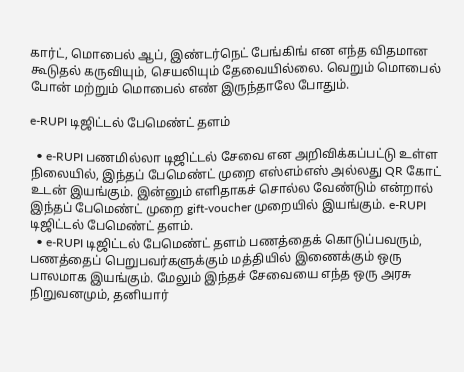கார்ட், மொபைல் ஆப், இண்டர்நெட் பேங்கிங் என எந்த விதமான கூடுதல் கருவியும், செயலியும் தேவையில்லை. வெறும் மொபைல் போன் மற்றும் மொபைல் எண் இருந்தாலே போதும்.

e-RUPI டிஜிட்டல் பேமெண்ட் தளம்

  • e-RUPI பணமில்லா டிஜிட்டல் சேவை என அறிவிக்கப்பட்டு உள்ள நிலையில், இந்தப் பேமெண்ட் முறை எஸ்எம்எஸ் அல்லது QR கோட் உடன் இயங்கும். இன்னும் எளிதாகச் சொல்ல வேண்டும் என்றால் இந்தப் பேமெண்ட் முறை gift-voucher முறையில் இயங்கும். e-RUPI டிஜிட்டல் பேமெண்ட் தளம்.
  • e-RUPI டிஜிட்டல் பேமெண்ட் தளம் பணத்தைக் கொடுப்பவரும், பணத்தைப் பெறுபவர்களுக்கும் மத்தியில் இணைக்கும் ஒரு பாலமாக இயங்கும். மேலும் இந்தச் சேவையை எந்த ஒரு அரசு நிறுவனமும், தனியார்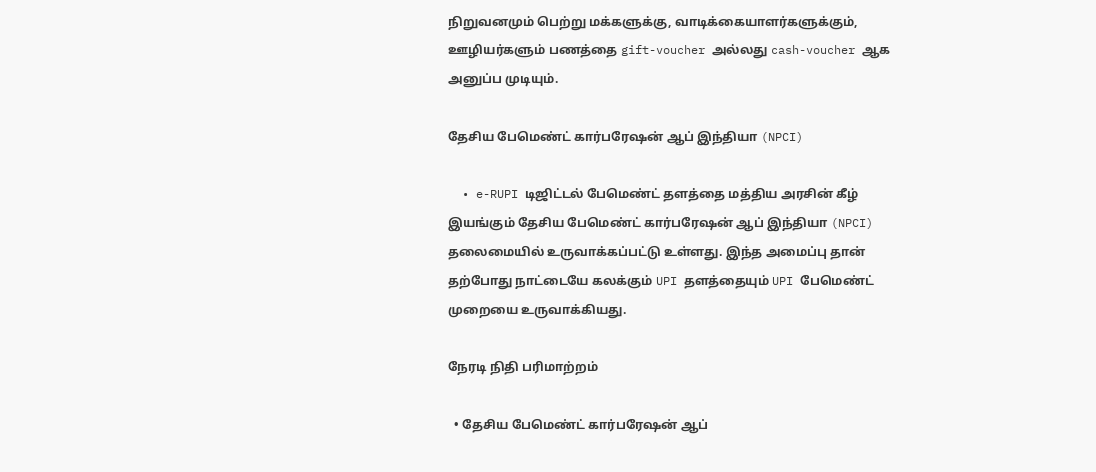நிறுவனமும் பெற்று மக்களுக்கு, வாடிக்கையாளர்களுக்கும், ஊழியர்களும் பணத்தை gift-voucher அல்லது cash-voucher ஆக அனுப்ப முடியும்.

தேசிய பேமெண்ட் கார்பரேஷன் ஆப் இந்தியா (NPCI)

  • e-RUPI டிஜிட்டல் பேமெண்ட் தளத்தை மத்திய அரசின் கீழ் இயங்கும் தேசிய பேமெண்ட் கார்பரேஷன் ஆப் இந்தியா (NPCI) தலைமையில் உருவாக்கப்பட்டு உள்ளது. இந்த அமைப்பு தான் தற்போது நாட்டையே கலக்கும் UPI தளத்தையும் UPI பேமெண்ட் முறையை உருவாக்கியது.

நேரடி நிதி பரிமாற்றம்

  • தேசிய பேமெண்ட் கார்பரேஷன் ஆப்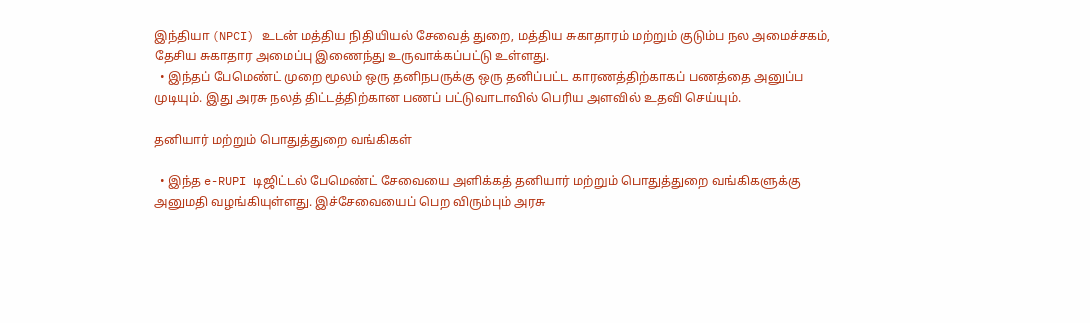இந்தியா (NPCI) உடன் மத்திய நிதியியல் சேவைத் துறை, மத்திய சுகாதாரம் மற்றும் குடும்ப நல அமைச்சகம், தேசிய சுகாதார அமைப்பு இணைந்து உருவாக்கப்பட்டு உள்ளது.
  • இந்தப் பேமெண்ட் முறை மூலம் ஒரு தனிநபருக்கு ஒரு தனிப்பட்ட காரணத்திற்காகப் பணத்தை அனுப்ப முடியும். இது அரசு நலத் திட்டத்திற்கான பணப் பட்டுவாடாவில் பெரிய அளவில் உதவி செய்யும்.

தனியார் மற்றும் பொதுத்துறை வங்கிகள்

  • இந்த e-RUPI டிஜிட்டல் பேமெண்ட் சேவையை அளிக்கத் தனியார் மற்றும் பொதுத்துறை வங்கிகளுக்கு அனுமதி வழங்கியுள்ளது. இச்சேவையைப் பெற விரும்பும் அரசு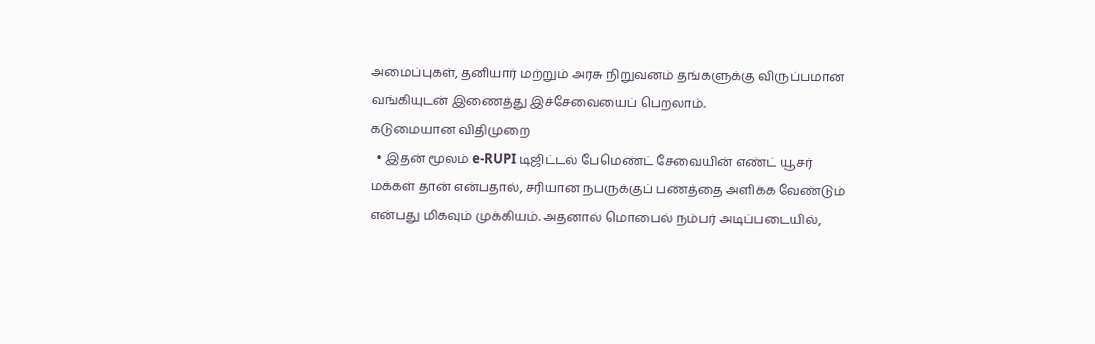அமைப்புகள், தனியார் மற்றும் அரசு நிறுவனம் தங்களுக்கு விருப்பமான வங்கியுடன் இணைத்து இச்சேவையைப் பெறலாம்.
கடுமையான விதிமுறை
  • இதன் மூலம் e-RUPI டிஜிட்டல் பேமெண்ட் சேவையின் எண்ட் யூசர் மக்கள் தான் என்பதால், சரியான நபருக்குப் பணத்தை அளிக்க வேண்டும் என்பது மிகவும் முக்கியம். அதனால் மொபைல் நம்பர் அடிப்படையில்,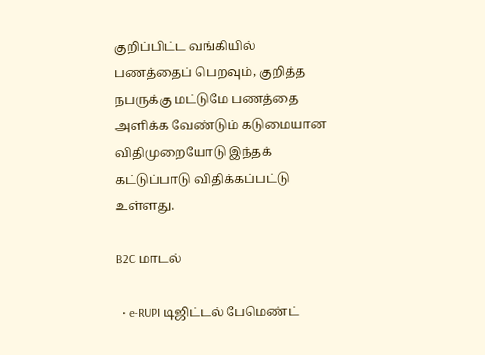குறிப்பிட்ட வங்கியில் பணத்தைப் பெறவும், குறித்த நபருக்கு மட்டுமே பணத்தை அளிக்க வேண்டும் கடுமையான விதிமுறையோடு இந்தக் கட்டுப்பாடு விதிக்கப்பட்டு உள்ளது.

B2C மாடல்

  • e-RUPI டிஜிட்டல் பேமெண்ட்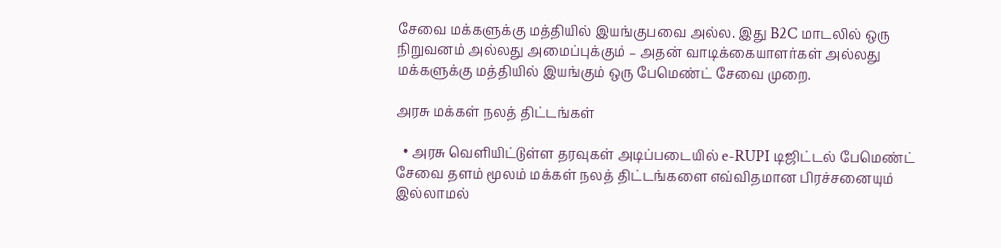சேவை மக்களுக்கு மத்தியில் இயங்குபவை அல்ல. இது B2C மாடலில் ஒரு நிறுவனம் அல்லது அமைப்புக்கும் – அதன் வாடிக்கையாளர்கள் அல்லது மக்களுக்கு மத்தியில் இயங்கும் ஒரு பேமெண்ட் சேவை முறை.

அரசு மக்கள் நலத் திட்டங்கள்

  • அரசு வெளியிட்டுள்ள தரவுகள் அடிப்படையில் e-RUPI டிஜிட்டல் பேமெண்ட் சேவை தளம் மூலம் மக்கள் நலத் திட்டங்களை எவ்விதமான பிரச்சனையும் இல்லாமல்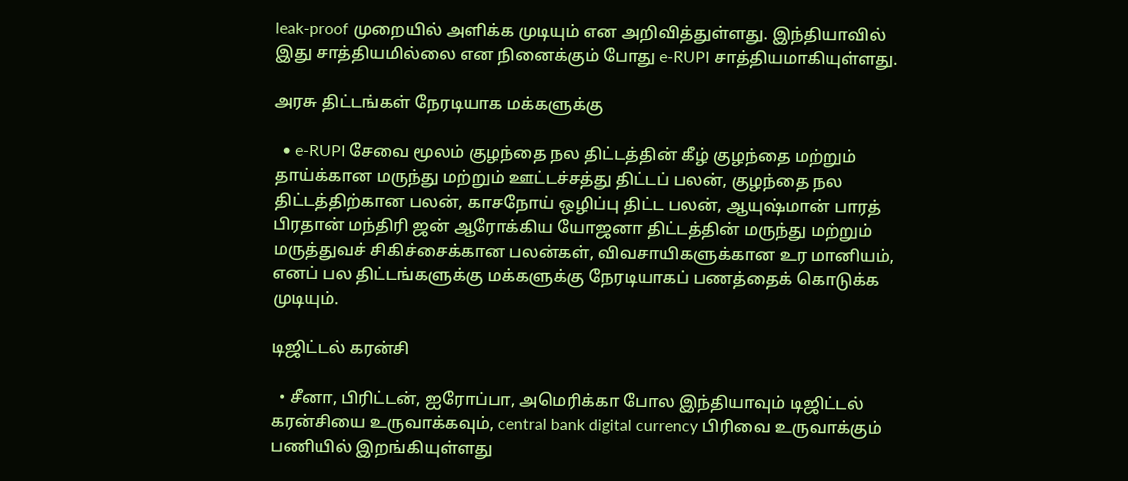leak-proof முறையில் அளிக்க முடியும் என அறிவித்துள்ளது. இந்தியாவில் இது சாத்தியமில்லை என நினைக்கும் போது e-RUPI சாத்தியமாகியுள்ளது.

அரசு திட்டங்கள் நேரடியாக மக்களுக்கு

  • e-RUPI சேவை மூலம் குழந்தை நல திட்டத்தின் கீழ் குழந்தை மற்றும் தாய்க்கான மருந்து மற்றும் ஊட்டச்சத்து திட்டப் பலன், குழந்தை நல திட்டத்திற்கான பலன், காசநோய் ஒழிப்பு திட்ட பலன், ஆயுஷ்மான் பாரத் பிரதான் மந்திரி ஜன் ஆரோக்கிய யோஜனா திட்டத்தின் மருந்து மற்றும் மருத்துவச் சிகிச்சைக்கான பலன்கள், விவசாயிகளுக்கான உர மானியம், எனப் பல திட்டங்களுக்கு மக்களுக்கு நேரடியாகப் பணத்தைக் கொடுக்க முடியும்.

டிஜிட்டல் கரன்சி

  • சீனா, பிரிட்டன், ஐரோப்பா, அமெரிக்கா போல இந்தியாவும் டிஜிட்டல் கரன்சியை உருவாக்கவும், central bank digital currency பிரிவை உருவாக்கும் பணியில் இறங்கியுள்ளது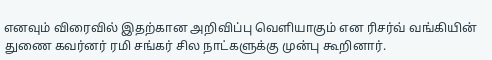எனவும் விரைவில் இதற்கான அறிவிப்பு வெளியாகும் என ரிசர்வ் வங்கியின் துணை கவர்னர் ரமி சங்கர் சில நாட்களுக்கு முன்பு கூறினார்.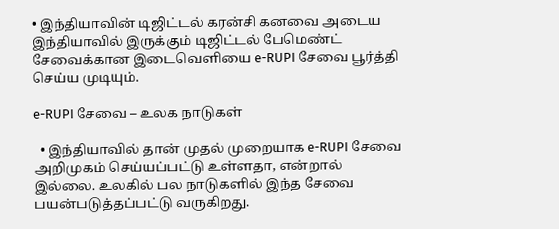• இந்தியாவின் டிஜிட்டல் கரன்சி கனவை அடைய இந்தியாவில் இருக்கும் டிஜிட்டல் பேமெண்ட் சேவைக்கான இடைவெளியை e-RUPI சேவை பூர்த்தி செய்ய முடியும்.

e-RUPI சேவை – உலக நாடுகள்

  • இந்தியாவில் தான் முதல் முறையாக e-RUPI சேவை அறிமுகம் செய்யப்பட்டு உள்ளதா, என்றால் இல்லை. உலகில் பல நாடுகளில் இந்த சேவை பயன்படுத்தப்பட்டு வருகிறது.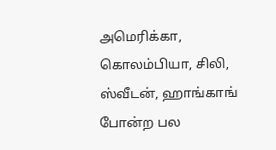அமெரிக்கா, கொலம்பியா, சிலி, ஸ்வீடன், ஹாங்காங் போன்ற பல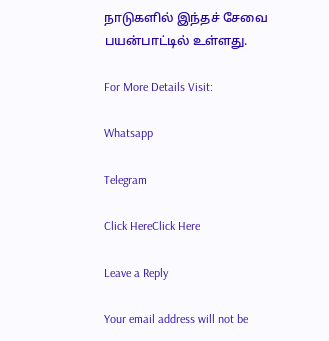நாடுகளில் இந்தச் சேவை பயன்பாட்டில் உள்ளது.

For More Details Visit:

Whatsapp

Telegram

Click HereClick Here

Leave a Reply

Your email address will not be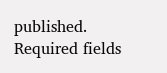published. Required fields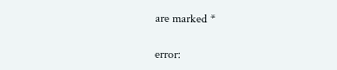are marked *

error: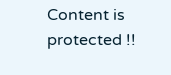Content is protected !!